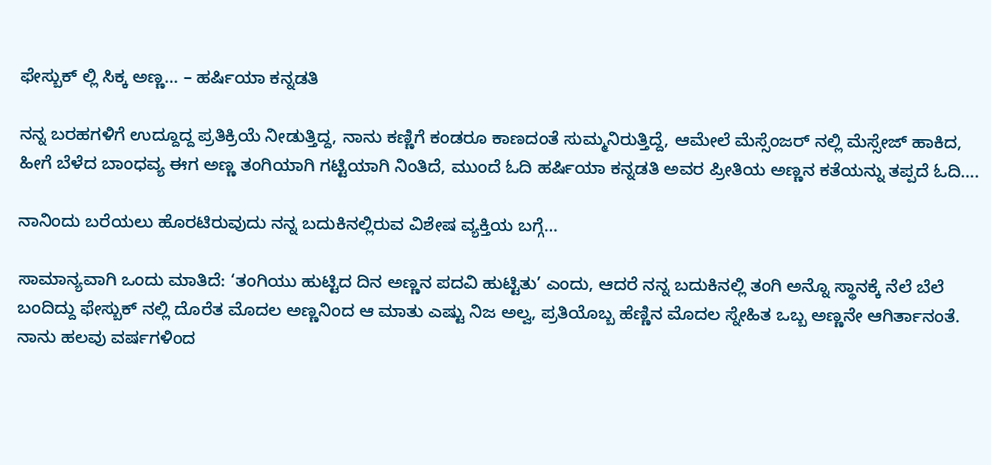ಫೇಸ್ಬುಕ್ ಲ್ಲಿ ಸಿಕ್ಕ ಅಣ್ಣ… – ಹರ್ಷಿಯಾ ಕನ್ನಡತಿ

ನನ್ನ ಬರಹಗಳಿಗೆ ಉದ್ದೂದ್ದ ಪ್ರತಿಕ್ರಿಯೆ ನೀಡುತ್ತಿದ್ದ, ನಾನು ಕಣ್ಣಿಗೆ ಕಂಡರೂ ಕಾಣದಂತೆ ಸುಮ್ಮನಿರುತ್ತಿದ್ದೆ, ಆಮೇಲೆ ಮೆಸ್ಸೆಂಜರ್ ನಲ್ಲಿ ಮೆಸ್ಸೇಜ್ ಹಾಕಿದ, ಹೀಗೆ ಬೆಳೆದ ಬಾಂಧವ್ಯ ಈಗ ಅಣ್ಣ ತಂಗಿಯಾಗಿ ಗಟ್ಟಿಯಾಗಿ ನಿಂತಿದೆ, ಮುಂದೆ ಓದಿ ಹರ್ಷಿಯಾ ಕನ್ನಡತಿ ಅವರ ಪ್ರೀತಿಯ ಅಣ್ಣನ ಕತೆಯನ್ನು ತಪ್ಪದೆ ಓದಿ….

ನಾನಿಂದು ಬರೆಯಲು ಹೊರಟಿರುವುದು ನನ್ನ ಬದುಕಿನಲ್ಲಿರುವ ವಿಶೇಷ ವ್ಯಕ್ತಿಯ ಬಗ್ಗೆ…

ಸಾಮಾನ್ಯವಾಗಿ ಒಂದು ಮಾತಿದೆ: ‘ತಂಗಿಯು ಹುಟ್ಟಿದ ದಿನ ಅಣ್ಣನ ಪದವಿ ಹುಟ್ಟಿತು’ ಎಂದು, ಆದರೆ ನನ್ನ ಬದುಕಿನಲ್ಲಿ ತಂಗಿ ಅನ್ನೊ ಸ್ಥಾನಕ್ಕೆ ನೆಲೆ ಬೆಲೆ ಬಂದಿದ್ದು ಫೇಸ್ಬುಕ್ ನಲ್ಲಿ ದೊರೆತ ಮೊದಲ ಅಣ್ಣನಿಂದ ಆ ಮಾತು ಎಷ್ಟು ನಿಜ ಅಲ್ವ, ಪ್ರತಿಯೊಬ್ಬ ಹೆಣ್ಣಿನ ಮೊದಲ ಸ್ನೇಹಿತ ಒಬ್ಬ ಅಣ್ಣನೇ ಆಗಿರ್ತಾನಂತೆ. ನಾನು ಹಲವು ವರ್ಷಗಳಿಂದ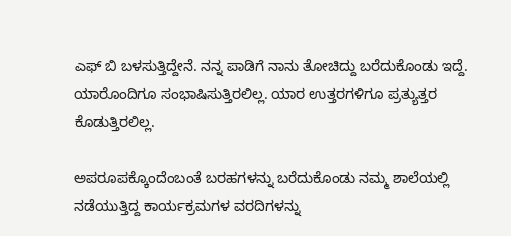ಎಫ್ ಬಿ ಬಳಸುತ್ತಿದ್ದೇನೆ. ನನ್ನ ಪಾಡಿಗೆ ನಾನು ತೋಚಿದ್ದು ಬರೆದುಕೊಂಡು ಇದ್ದೆ. ಯಾರೊಂದಿಗೂ ಸಂಭಾಷಿಸುತ್ತಿರಲಿಲ್ಲ. ಯಾರ ಉತ್ತರಗಳಿಗೂ ಪ್ರತ್ಯುತ್ತರ ಕೊಡುತ್ತಿರಲಿಲ್ಲ.

ಅಪರೂಪಕ್ಕೊಂದೆಂಬಂತೆ ಬರಹಗಳನ್ನು ಬರೆದುಕೊಂಡು ನಮ್ಮ ಶಾಲೆಯಲ್ಲಿ ನಡೆಯುತ್ತಿದ್ದ ಕಾರ್ಯಕ್ರಮಗಳ ವರದಿಗಳನ್ನು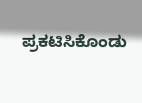ಪ್ರಕಟಿಸಿಕೊಂಡು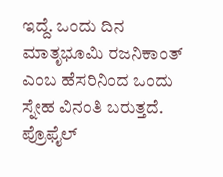ಇದ್ದೆ. ಒಂದು ದಿನ ಮಾತೃಭೂಮಿ ರಜನಿಕಾಂತ್ ಎಂಬ ಹೆಸರಿನಿಂದ ಒಂದು ಸ್ನೇಹ ವಿನಂತಿ ಬರುತ್ತದೆ. ಪ್ರೊಫೈಲ್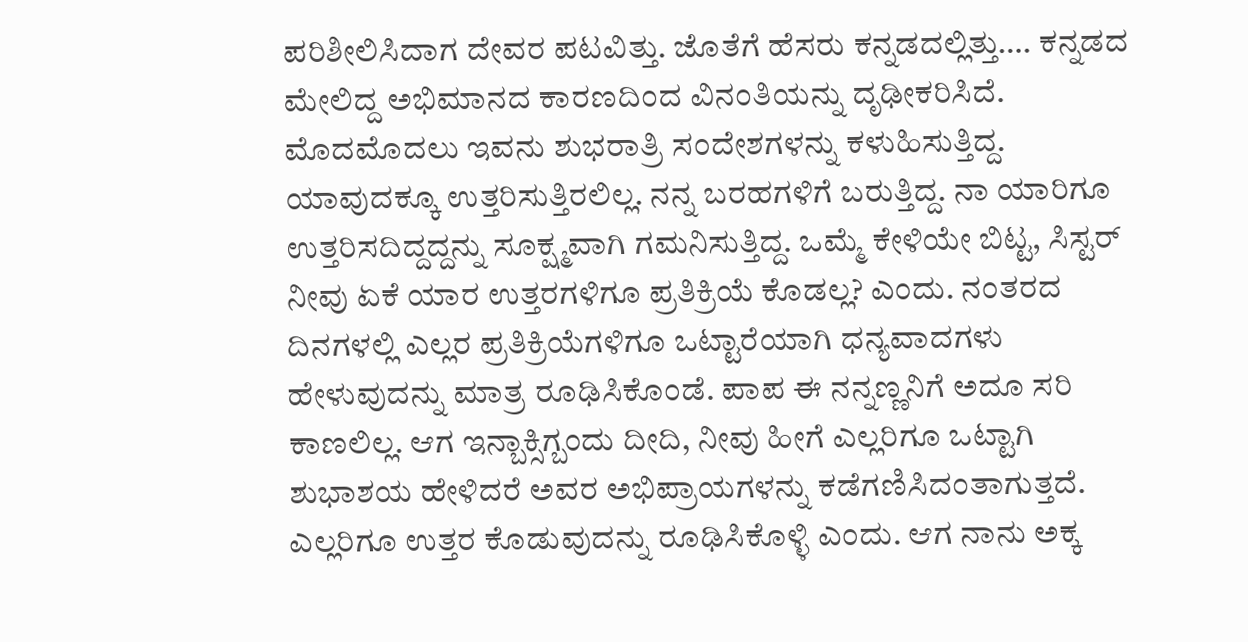ಪರಿಶೀಲಿಸಿದಾಗ ದೇವರ ಪಟವಿತ್ತು. ಜೊತೆಗೆ ಹೆಸರು ಕನ್ನಡದಲ್ಲಿತ್ತು…. ಕನ್ನಡದ ಮೇಲಿದ್ದ ಅಭಿಮಾನದ ಕಾರಣದಿಂದ ವಿನಂತಿಯನ್ನು ದೃಢೀಕರಿಸಿದೆ. ಮೊದಮೊದಲು ಇವನು ಶುಭರಾತ್ರಿ ಸಂದೇಶಗಳನ್ನು ಕಳುಹಿಸುತ್ತಿದ್ದ. ಯಾವುದಕ್ಕೂ ಉತ್ತರಿಸುತ್ತಿರಲಿಲ್ಲ. ನನ್ನ ಬರಹಗಳಿಗೆ ಬರುತ್ತಿದ್ದ. ನಾ ಯಾರಿಗೂ ಉತ್ತರಿಸದಿದ್ದದ್ದನ್ನು ಸೂಕ್ಷ್ಮವಾಗಿ ಗಮನಿಸುತ್ತಿದ್ದ. ಒಮ್ಮೆ ಕೇಳಿಯೇ ಬಿಟ್ಟ, ಸಿಸ್ಟರ್ ನೀವು ಏಕೆ ಯಾರ ಉತ್ತರಗಳಿಗೂ ಪ್ರತಿಕ್ರಿಯೆ ಕೊಡಲ್ಲ? ಎಂದು. ನಂತರದ ದಿನಗಳಲ್ಲಿ ಎಲ್ಲರ ಪ್ರತಿಕ್ರಿಯೆಗಳಿಗೂ ಒಟ್ಟಾರೆಯಾಗಿ ಧನ್ಯವಾದಗಳು ಹೇಳುವುದನ್ನು ಮಾತ್ರ ರೂಢಿಸಿಕೊಂಡೆ. ಪಾಪ ಈ ನನ್ನಣ್ಣನಿಗೆ ಅದೂ ಸರಿ ಕಾಣಲಿಲ್ಲ. ಆಗ ಇನ್ಬಾಕ್ಸಿಗ್ಬಂದು ದೀದಿ, ನೀವು ಹೀಗೆ ಎಲ್ಲರಿಗೂ ಒಟ್ಟಾಗಿ ಶುಭಾಶಯ ಹೇಳಿದರೆ ಅವರ ಅಭಿಪ್ರಾಯಗಳನ್ನು ಕಡೆಗಣಿಸಿದಂತಾಗುತ್ತದೆ. ಎಲ್ಲರಿಗೂ ಉತ್ತರ ಕೊಡುವುದನ್ನು ರೂಢಿಸಿಕೊಳ್ಳಿ ಎಂದು. ಆಗ ನಾನು ಅಕ್ಕ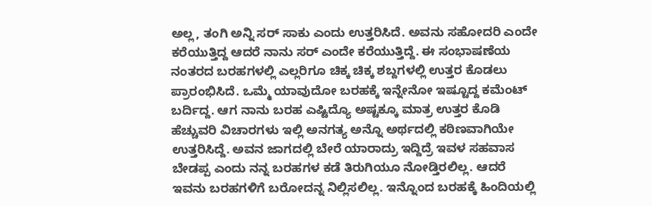ಅಲ್ಲ, ತಂಗಿ ಅನ್ನಿ ಸರ್ ಸಾಕು ಎಂದು ಉತ್ತರಿಸಿದೆ. ಅವನು ಸಹೋದರಿ ಎಂದೇ ಕರೆಯುತ್ತಿದ್ದ ಆದರೆ ನಾನು ಸರ್ ಎಂದೇ ಕರೆಯುತ್ತಿದ್ದೆ. ಈ ಸಂಭಾಷಣೆಯ ನಂತರದ ಬರಹಗಳಲ್ಲಿ ಎಲ್ಲರಿಗೂ ಚಿಕ್ಕ ಚಿಕ್ಕ ಶಬ್ದಗಳಲ್ಲಿ ಉತ್ತರ ಕೊಡಲು ಪ್ರಾರಂಭಿಸಿದೆ. ಒಮ್ಮೆ ಯಾವುದೋ ಬರಹಕ್ಕೆ ಇನ್ನೇನೋ ಇಷ್ಟೂದ್ದ ಕಮೆಂಟ್ ಬರ್ದಿದ್ದ. ಆಗ ನಾನು ಬರಹ ಎಷ್ಟಿದ್ಯೊ ಅಷ್ಟಕ್ಕೂ ಮಾತ್ರ ಉತ್ತರ ಕೊಡಿ ಹೆಚ್ಚುವರಿ ವಿಚಾರಗಳು ಇಲ್ಲಿ ಅನಗತ್ಯ ಅನ್ನೊ ಅರ್ಥದಲ್ಲಿ ಕಠಿಣವಾಗಿಯೇ ಉತ್ತರಿಸಿದ್ದೆ. ಅವನ ಜಾಗದಲ್ಲಿ ಬೇರೆ ಯಾರಾದ್ರು ಇದ್ದಿದ್ರೆ ಇವಳ ಸಹವಾಸ ಬೇಡಪ್ಪ ಎಂದು ನನ್ನ ಬರಹಗಳ ಕಡೆ ತಿರುಗಿಯೂ ನೋಡ್ತಿರಲಿಲ್ಲ. ಆದರೆ ಇವನು ಬರಹಗಳಿಗೆ ಬರೋದನ್ನ ನಿಲ್ಲಿಸಲಿಲ್ಲ. ಇನ್ನೊಂದ ಬರಹಕ್ಕೆ ಹಿಂದಿಯಲ್ಲಿ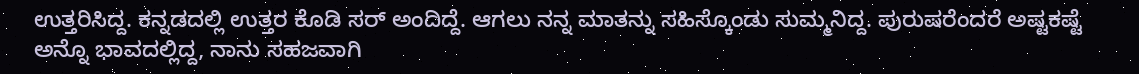ಉತ್ತರಿಸಿದ್ದ. ಕನ್ನಡದಲ್ಲಿ ಉತ್ತರ ಕೊಡಿ ಸರ್ ಅಂದಿದ್ದೆ. ಆಗಲು ನನ್ನ ಮಾತನ್ನು ಸಹಿಸ್ಕೊಂಡು ಸುಮ್ಮನಿದ್ದ. ಪುರುಷರೆಂದರೆ ಅಷ್ಟಕಷ್ಟೆ ಅನ್ನೊ ಭಾವದಲ್ಲಿದ್ದ, ನಾನು ಸಹಜವಾಗಿ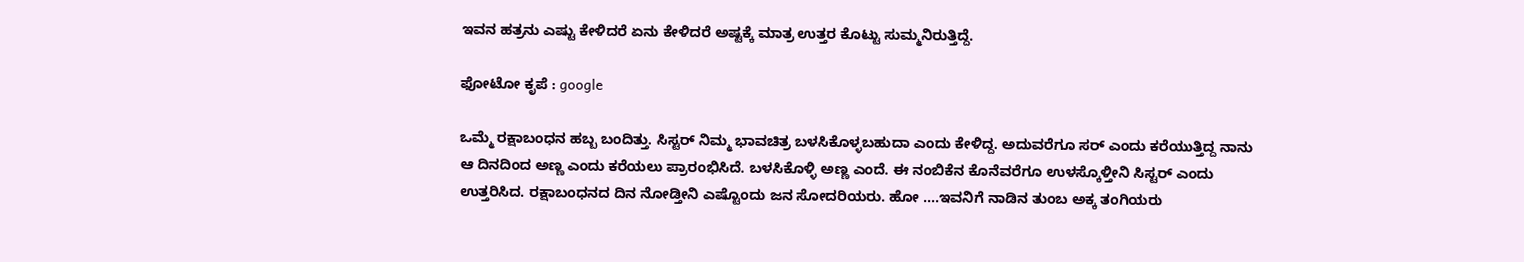ಇವನ ಹತ್ರನು ಎಷ್ಟು ಕೇಳಿದರೆ ಏನು ಕೇಳಿದರೆ ಅಷ್ಟಕ್ಕೆ ಮಾತ್ರ ಉತ್ತರ ಕೊಟ್ಟು ಸುಮ್ಮನಿರುತ್ತಿದ್ದೆ.

ಫೋಟೋ ಕೃಪೆ : google

ಒಮ್ಮೆ ರಕ್ಷಾಬಂಧನ ಹಬ್ಬ ಬಂದಿತ್ತು. ಸಿಸ್ಟರ್ ನಿಮ್ಮ ಭಾವಚಿತ್ರ ಬಳಸಿಕೊಳ್ಳಬಹುದಾ ಎಂದು ಕೇಳಿದ್ದ. ಅದುವರೆಗೂ ಸರ್ ಎಂದು ಕರೆಯುತ್ತಿದ್ದ ನಾನು ಆ ದಿನದಿಂದ ಅಣ್ಣ ಎಂದು ಕರೆಯಲು ಪ್ರಾರಂಭಿಸಿದೆ. ಬಳಸಿಕೊಳ್ಳಿ ಅಣ್ಣ ಎಂದೆ. ಈ ನಂಬಿಕೆನ ಕೊನೆವರೆಗೂ ಉಳಸ್ಕೊಳ್ತೀನಿ ಸಿಸ್ಟರ್ ಎಂದು ಉತ್ತರಿಸಿದ. ರಕ್ಷಾಬಂಧನದ ದಿನ ನೋಡ್ತೀನಿ ಎಷ್ಟೊಂದು ಜನ ಸೋದರಿಯರು. ಹೋ ….ಇವನಿಗೆ ನಾಡಿನ ತುಂಬ ಅಕ್ಕ ತಂಗಿಯರು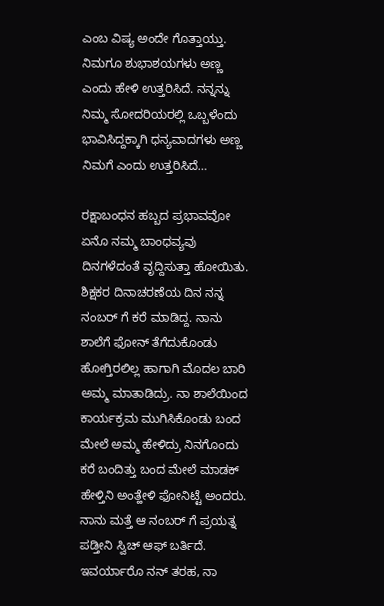ಎಂಬ ವಿಷ್ಯ ಅಂದೇ ಗೊತ್ತಾಯ್ತು. ನಿಮಗೂ ಶುಭಾಶಯಗಳು ಅಣ್ಣ ಎಂದು ಹೇಳಿ ಉತ್ತರಿಸಿದೆ. ನನ್ನನ್ನು ನಿಮ್ಮ ಸೋದರಿಯರಲ್ಲಿ ಒಬ್ಬಳೆಂದು ಭಾವಿಸಿದ್ದಕ್ಕಾಗಿ ಧನ್ಯವಾದಗಳು ಅಣ್ಣ ನಿಮಗೆ ಎಂದು ಉತ್ತರಿಸಿದೆ…

ರಕ್ಷಾಬಂಧನ ಹಬ್ಬದ ಪ್ರಭಾವವೋ ಏನೊ ನಮ್ಮ ಬಾಂಧವ್ಯವು ದಿನಗಳೆದಂತೆ ವೃದ್ದಿಸುತ್ತಾ ಹೋಯಿತು. ಶಿಕ್ಷಕರ ದಿನಾಚರಣೆಯ ದಿನ ನನ್ನ ನಂಬರ್ ಗೆ ಕರೆ ಮಾಡಿದ್ದ. ನಾನು ಶಾಲೆಗೆ ಫೋನ್ ತೆಗೆದುಕೊಂಡು ಹೋಗ್ತಿರಲಿಲ್ಲ ಹಾಗಾಗಿ ಮೊದಲ ಬಾರಿ ಅಮ್ಮ ಮಾತಾಡಿದ್ರು. ನಾ ಶಾಲೆಯಿಂದ ಕಾರ್ಯಕ್ರಮ ಮುಗಿಸಿಕೊಂಡು ಬಂದ ಮೇಲೆ ಅಮ್ಮ ಹೇಳಿದ್ರು ನಿನಗೊಂದು ಕರೆ ಬಂದಿತ್ತು ಬಂದ ಮೇಲೆ ಮಾಡಕ್ ಹೇಳ್ತಿನಿ ಅಂತ್ಹೇಳಿ ಫೋನಿಟ್ಟೆ ಅಂದರು. ನಾನು ಮತ್ತೆ ಆ ನಂಬರ್ ಗೆ ಪ್ರಯತ್ನ ಪಡ್ತೀನಿ ಸ್ವಿಚ್ ಆಫ್ ಬರ್ತಿದೆ. ಇವರ್ಯಾರೊ ನನ್ ತರಹ, ನಾ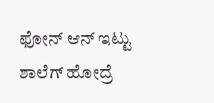ಫೋನ್ ಆನ್ ಇಟ್ಟು ಶಾಲೆಗ್ ಹೋದ್ರೆ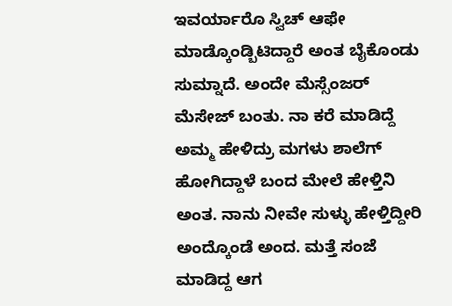ಇವರ್ಯಾರೊ ಸ್ವಿಚ್ ಆಫೇ ಮಾಡ್ಕೊಂಡ್ಬಿಟಿದ್ದಾರೆ ಅಂತ ಬೈಕೊಂಡು ಸುಮ್ನಾದೆ. ಅಂದೇ ಮೆಸ್ಸೆಂಜರ್ ಮೆಸೇಜ್ ಬಂತು. ನಾ ಕರೆ ಮಾಡಿದ್ದೆ ಅಮ್ಮ ಹೇಳಿದ್ರು ಮಗಳು ಶಾಲೆಗ್ ಹೋಗಿದ್ದಾಳೆ ಬಂದ ಮೇಲೆ ಹೇಳ್ತಿನಿ ಅಂತ. ನಾನು ನೀವೇ ಸುಳ್ಳು ಹೇಳ್ತಿದ್ದೀರಿ ಅಂದ್ಕೊಂಡೆ ಅಂದ. ಮತ್ತೆ ಸಂಜೆ ಮಾಡಿದ್ದ ಆಗ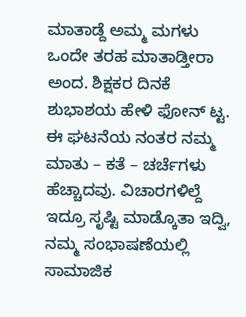ಮಾತಾಡ್ದೆ ಅಮ್ಮ ಮಗಳು ಒಂದೇ ತರಹ ಮಾತಾಡ್ತೀರಾ ಅಂದ. ಶಿಕ್ಷಕರ ದಿನಕೆ ಶುಭಾಶಯ ಹೇಳಿ ಫೋನ್ ಟ್ಟ. ಈ ಘಟನೆಯ ನಂತರ ನಮ್ಮ ಮಾತು – ಕತೆ – ಚರ್ಚೆಗಳು ಹೆಚ್ಚಾದವು. ವಿಚಾರಗಳಿಲ್ದೆ ಇದ್ರೂ ಸೃಷ್ಟಿ ಮಾಡ್ಕೊತಾ ಇದ್ವಿ, ನಮ್ಮ ಸಂಭಾಷಣೆಯಲ್ಲಿ ಸಾಮಾಜಿಕ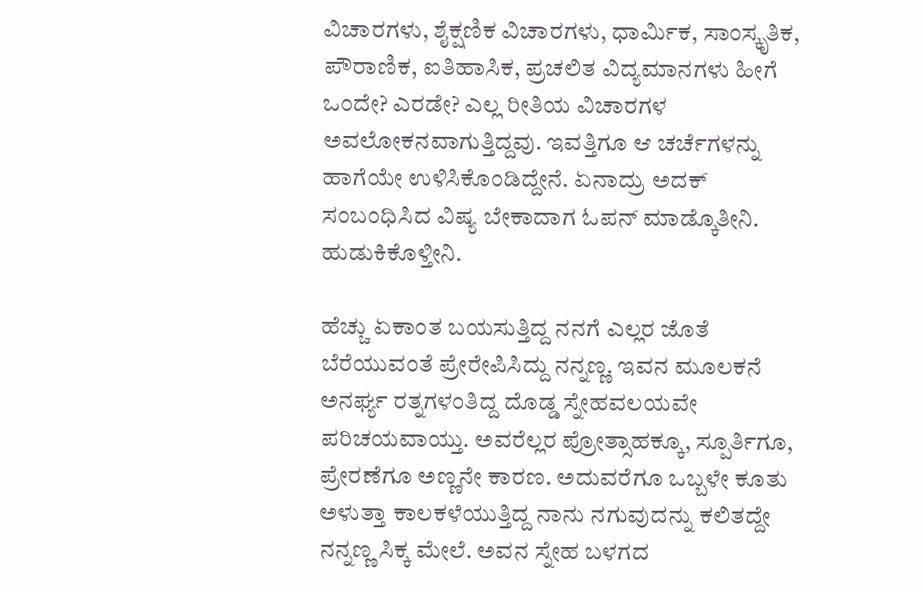ವಿಚಾರಗಳು, ಶೈಕ್ಷಣಿಕ ವಿಚಾರಗಳು, ಧಾರ್ಮಿಕ, ಸಾಂಸ್ಕೃತಿಕ, ಪೌರಾಣಿಕ, ಐತಿಹಾಸಿಕ, ಪ್ರಚಲಿತ ವಿದ್ಯಮಾನಗಳು ಹೀಗೆ ಒಂದೇ? ಎರಡೇ? ಎಲ್ಲ ರೀತಿಯ ವಿಚಾರಗಳ ಅವಲೋಕನವಾಗುತ್ತಿದ್ದವು. ಇವತ್ತಿಗೂ ಆ ಚರ್ಚೆಗಳನ್ನು ಹಾಗೆಯೇ ಉಳಿಸಿಕೊಂಡಿದ್ದೇನೆ. ಏನಾದ್ರು ಅದಕ್ ಸಂಬಂಧಿಸಿದ ವಿಷ್ಯ ಬೇಕಾದಾಗ ಓಪನ್ ಮಾಡ್ಕೊತೀನಿ. ಹುಡುಕಿಕೊಳ್ತೀನಿ.

ಹೆಚ್ಚು ಏಕಾಂತ ಬಯಸುತ್ತಿದ್ದ ನನಗೆ ಎಲ್ಲರ ಜೊತೆ ಬೆರೆಯುವಂತೆ ಪ್ರೇರೇಪಿಸಿದ್ದು ನನ್ನಣ್ಣ. ಇವನ ಮೂಲಕನೆ ಅನರ್ಘ್ಯ ರತ್ನಗಳಂತಿದ್ದ ದೊಡ್ಡ ಸ್ನೇಹವಲಯವೇ ಪರಿಚಯವಾಯ್ತು. ಅವರೆಲ್ಲರ ಪ್ರೋತ್ಸಾಹಕ್ಕೂ, ಸ್ಪೂರ್ತಿಗೂ, ಪ್ರೇರಣೆಗೂ ಅಣ್ಣನೇ ಕಾರಣ. ಅದುವರೆಗೂ ಒಬ್ಬಳೇ ಕೂತು ಅಳುತ್ತಾ ಕಾಲಕಳೆಯುತ್ತಿದ್ದ ನಾನು ನಗುವುದನ್ನು ಕಲಿತದ್ದೇ ನನ್ನಣ್ಣ ಸಿಕ್ಕ ಮೇಲೆ. ಅವನ ಸ್ನೇಹ ಬಳಗದ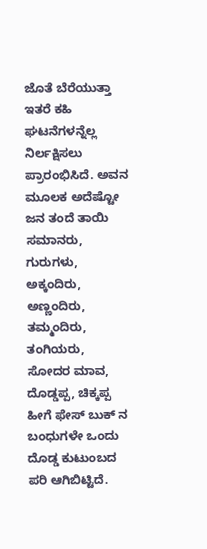ಜೊತೆ ಬೆರೆಯುತ್ತಾ ಇತರೆ ಕಹಿ ಘಟನೆಗಳನ್ನೆಲ್ಲ ನಿರ್ಲಕ್ಷಿಸಲು ಪ್ರಾರಂಭಿಸಿದೆ. ಅವನ ಮೂಲಕ ಅದೆಷ್ಟೋ ಜನ ತಂದೆ ತಾಯಿ ಸಮಾನರು, ಗುರುಗಳು, ಅಕ್ಕಂದಿರು, ಅಣ್ಣಂದಿರು, ತಮ್ಮಂದಿರು, ತಂಗಿಯರು, ಸೋದರ ಮಾವ, ದೊಡ್ಡಪ್ಪ, ಚಿಕ್ಕಪ್ಪ ಹೀಗೆ ಫೇಸ್ ಬುಕ್ ನ ಬಂಧುಗಳೇ ಒಂದು ದೊಡ್ಡ ಕುಟುಂಬದ ಪರಿ ಆಗಿಬಿಟ್ಟಿದೆ.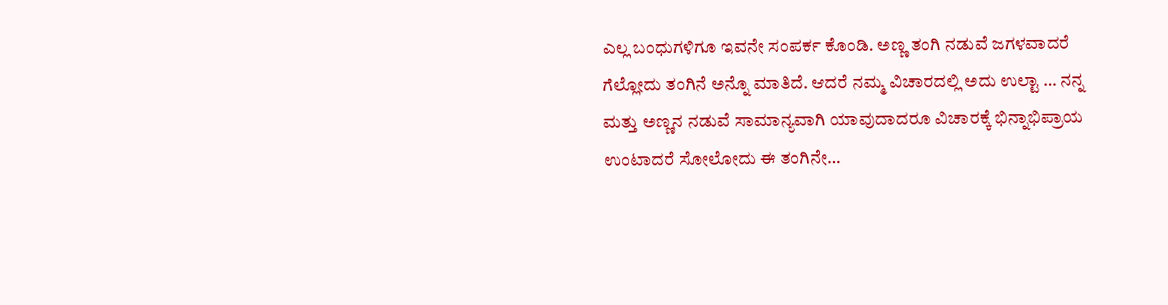ಎಲ್ಲ ಬಂಧುಗಳಿಗೂ ಇವನೇ ಸಂಪರ್ಕ ಕೊಂಡಿ. ಅಣ್ಣ ತಂಗಿ ನಡುವೆ ಜಗಳವಾದರೆ ಗೆಲ್ಲೋದು ತಂಗಿನೆ ಅನ್ನೊ ಮಾತಿದೆ. ಆದರೆ ನಮ್ಮ ವಿಚಾರದಲ್ಲಿ ಅದು ಉಲ್ಟಾ … ನನ್ನ ಮತ್ತು ಅಣ್ಣನ ನಡುವೆ ಸಾಮಾನ್ಯವಾಗಿ ಯಾವುದಾದರೂ ವಿಚಾರಕ್ಕೆ ಭಿನ್ನಾಭಿಪ್ರಾಯ ಉಂಟಾದರೆ ಸೋಲೋದು ಈ ತಂಗಿನೇ…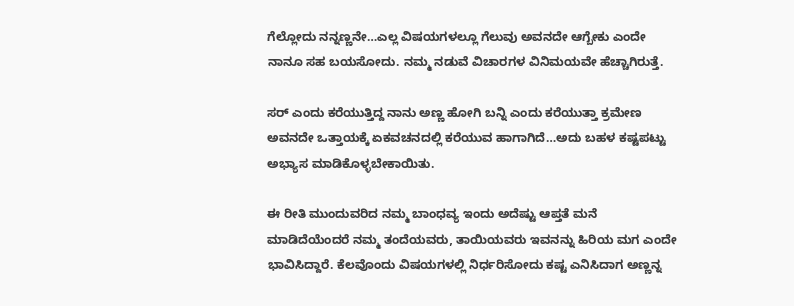ಗೆಲ್ಲೋದು ನನ್ನಣ್ಣನೇ…ಎಲ್ಲ ವಿಷಯಗಳಲ್ಲೂ ಗೆಲುವು ಅವನದೇ ಆಗ್ಬೇಕು ಎಂದೇ ನಾನೂ ಸಹ ಬಯಸೋದು. ನಮ್ಮ ನಡುವೆ ವಿಚಾರಗಳ ವಿನಿಮಯವೇ ಹೆಚ್ಚಾಗಿರುತ್ತೆ.

ಸರ್ ಎಂದು ಕರೆಯುತ್ತಿದ್ದ ನಾನು ಅಣ್ಣ ಹೋಗಿ ಬನ್ನಿ ಎಂದು ಕರೆಯುತ್ತಾ ಕ್ರಮೇಣ ಅವನದೇ ಒತ್ತಾಯಕ್ಕೆ ಏಕವಚನದಲ್ಲಿ ಕರೆಯುವ ಹಾಗಾಗಿದೆ…ಅದು ಬಹಳ ಕಷ್ಟಪಟ್ಟು ಅಭ್ಯಾಸ ಮಾಡಿಕೊಳ್ಳಬೇಕಾಯಿತು.

ಈ ರೀತಿ ಮುಂದುವರಿದ ನಮ್ಮ ಬಾಂಧವ್ಯ ಇಂದು ಅದೆಷ್ಟು ಆಪ್ತತೆ ಮನೆ ಮಾಡಿದೆಯೆಂದರೆ ನಮ್ಮ ತಂದೆಯವರು, ತಾಯಿಯವರು ಇವನನ್ನು ಹಿರಿಯ ಮಗ ಎಂದೇ ಭಾವಿಸಿದ್ದಾರೆ. ಕೆಲವೊಂದು ವಿಷಯಗಳಲ್ಲಿ ನಿರ್ಧರಿಸೋದು ಕಷ್ಟ ಎನಿಸಿದಾಗ ಅಣ್ಣನ್ನ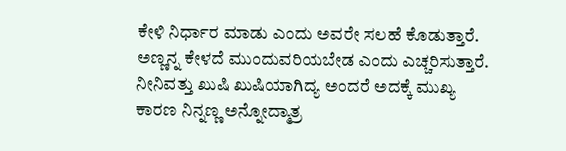ಕೇಳಿ ನಿರ್ಧಾರ ಮಾಡು ಎಂದು ಅವರೇ ಸಲಹೆ ಕೊಡುತ್ತಾರೆ. ಅಣ್ಣನ್ನ ಕೇಳದೆ ಮುಂದುವರಿಯಬೇಡ ಎಂದು ಎಚ್ಚರಿಸುತ್ತಾರೆ. ನೀನಿವತ್ತು ಖುಷಿ ಖುಷಿಯಾಗಿದ್ಯ ಅಂದರೆ ಅದಕ್ಕೆ ಮುಖ್ಯ ಕಾರಣ ನಿನ್ನಣ್ಣ ಅನ್ನೋದ್ಮಾತ್ರ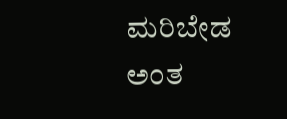ಮರಿಬೇಡ ಅಂತ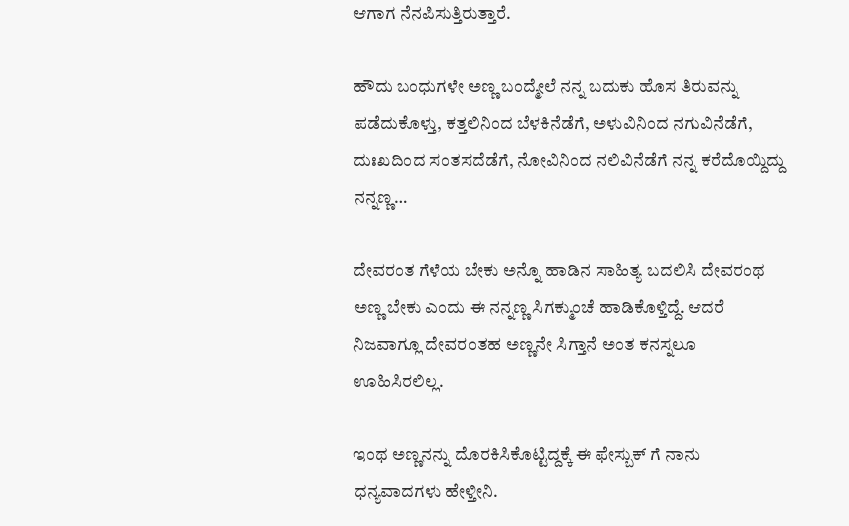ಆಗಾಗ ನೆನಪಿಸುತ್ತಿರುತ್ತಾರೆ.

ಹೌದು ಬಂಧುಗಳೇ ಅಣ್ಣ ಬಂದ್ಮೇಲೆ ನನ್ನ ಬದುಕು ಹೊಸ ತಿರುವನ್ನು ಪಡೆದುಕೊಳ್ತು, ಕತ್ತಲಿನಿಂದ ಬೆಳಕಿನೆಡೆಗೆ, ಅಳುವಿನಿಂದ ನಗುವಿನೆಡೆಗೆ, ದುಃಖದಿಂದ ಸಂತಸದೆಡೆಗೆ, ನೋವಿನಿಂದ ನಲಿವಿನೆಡೆಗೆ ನನ್ನ ಕರೆದೊಯ್ದಿದ್ದು ನನ್ನಣ್ಣ…

ದೇವರಂತ ಗೆಳೆಯ ಬೇಕು ಅನ್ನೊ ಹಾಡಿನ ಸಾಹಿತ್ಯ ಬದಲಿಸಿ ದೇವರಂಥ ಅಣ್ಣ ಬೇಕು ಎಂದು ಈ ನನ್ನಣ್ಣ ಸಿಗಕ್ಮುಂಚೆ ಹಾಡಿಕೊಳ್ತಿದ್ದೆ. ಆದರೆ ನಿಜವಾಗ್ಲೂ ದೇವರಂತಹ ಅಣ್ಣನೇ ಸಿಗ್ತಾನೆ ಅಂತ ಕನಸ್ನಲೂ ಊಹಿಸಿರಲಿಲ್ಲ.

ಇಂಥ ಅಣ್ಣನನ್ನು ದೊರಕಿಸಿಕೊಟ್ಟಿದ್ದಕ್ಕೆ ಈ ಫೇಸ್ಬುಕ್ ಗೆ ನಾನು ಧನ್ಯವಾದಗಳು ಹೇಳ್ತೀನಿ.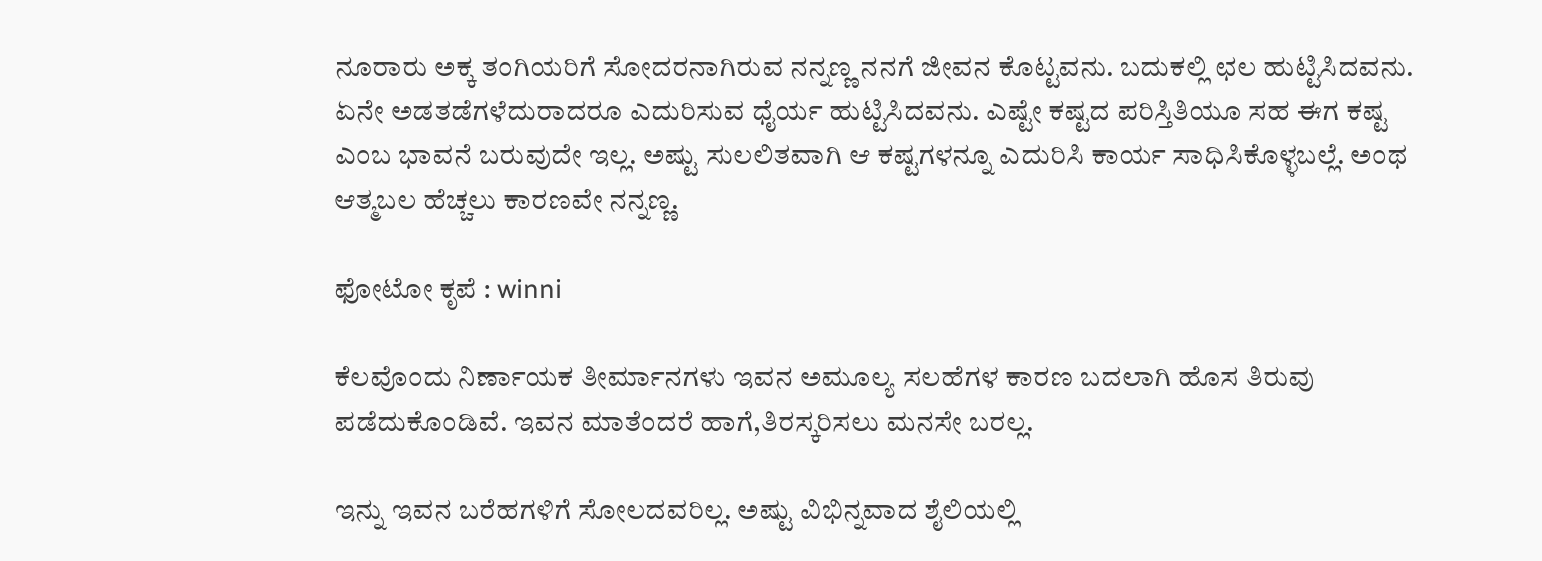ನೂರಾರು ಅಕ್ಕ ತಂಗಿಯರಿಗೆ ಸೋದರನಾಗಿರುವ ನನ್ನಣ್ಣ ನನಗೆ ಜೀವನ ಕೊಟ್ಟವನು. ಬದುಕಲ್ಲಿ ಛಲ ಹುಟ್ಟಿಸಿದವನು. ಏನೇ ಅಡತಡೆಗಳೆದುರಾದರೂ ಎದುರಿಸುವ ಧೈರ್ಯ ಹುಟ್ಟಿಸಿದವನು. ಎಷ್ಟೇ ಕಷ್ಟದ ಪರಿಸ್ತಿತಿಯೂ ಸಹ ಈಗ ಕಷ್ಟ ಎಂಬ ಭಾವನೆ ಬರುವುದೇ ಇಲ್ಲ. ಅಷ್ಟು ಸುಲಲಿತವಾಗಿ ಆ ಕಷ್ಟಗಳನ್ನೂ ಎದುರಿಸಿ ಕಾರ್ಯ ಸಾಧಿಸಿಕೊಳ್ಳಬಲ್ಲೆ. ಅಂಥ ಆತ್ಮಬಲ ಹೆಚ್ಚಲು ಕಾರಣವೇ ನನ್ನಣ್ಣ.

ಫೋಟೋ ಕೃಪೆ : winni

ಕೆಲವೊಂದು ನಿರ್ಣಾಯಕ ತೀರ್ಮಾನಗಳು ಇವನ ಅಮೂಲ್ಯ ಸಲಹೆಗಳ ಕಾರಣ ಬದಲಾಗಿ ಹೊಸ ತಿರುವು ಪಡೆದುಕೊಂಡಿವೆ. ಇವನ ಮಾತೆಂದರೆ ಹಾಗೆ,ತಿರಸ್ಕರಿಸಲು ಮನಸೇ ಬರಲ್ಲ.

ಇನ್ನು ಇವನ ಬರೆಹಗಳಿಗೆ ಸೋಲದವರಿಲ್ಲ. ಅಷ್ಟು ವಿಭಿನ್ನವಾದ ಶೈಲಿಯಲ್ಲಿ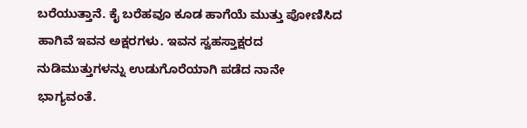ಬರೆಯುತ್ತಾನೆ. ಕೈ ಬರೆಹವೂ ಕೂಡ ಹಾಗೆಯೆ ಮುತ್ತು ಪೋಣಿಸಿದ ಹಾಗಿವೆ ಇವನ ಅಕ್ಷರಗಳು. ಇವನ ಸ್ವಹಸ್ತಾಕ್ಷರದ ನುಡಿಮುತ್ತುಗಳನ್ನು ಉಡುಗೊರೆಯಾಗಿ ಪಡೆದ ನಾನೇ ಭಾಗ್ಯವಂತೆ.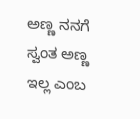ಅಣ್ಣ ನನಗೆ ಸ್ವಂತ ಅಣ್ಣ ಇಲ್ಲ ಎಂಬ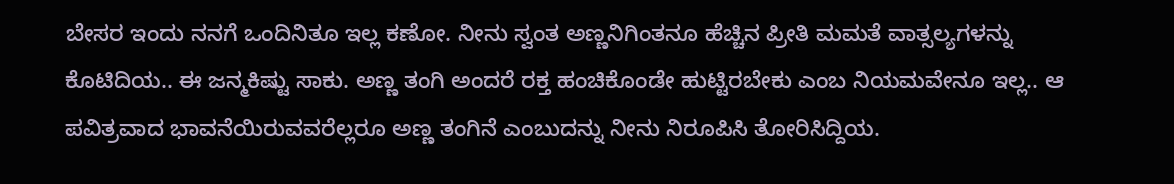ಬೇಸರ ಇಂದು ನನಗೆ ಒಂದಿನಿತೂ ಇಲ್ಲ ಕಣೋ. ನೀನು ಸ್ವಂತ ಅಣ್ಣನಿಗಿಂತನೂ ಹೆಚ್ಚಿನ ಪ್ರೀತಿ ಮಮತೆ ವಾತ್ಸಲ್ಯಗಳನ್ನು ಕೊಟಿದಿಯ.. ಈ ಜನ್ಮಕಿಷ್ಟು ಸಾಕು. ಅಣ್ಣ ತಂಗಿ ಅಂದರೆ ರಕ್ತ ಹಂಚಿಕೊಂಡೇ ಹುಟ್ಟಿರಬೇಕು ಎಂಬ ನಿಯಮವೇನೂ ಇಲ್ಲ.. ಆ ಪವಿತ್ರವಾದ ಭಾವನೆಯಿರುವವರೆಲ್ಲರೂ ಅಣ್ಣ ತಂಗಿನೆ ಎಂಬುದನ್ನು ನೀನು ನಿರೂಪಿಸಿ ತೋರಿಸಿದ್ದಿಯ.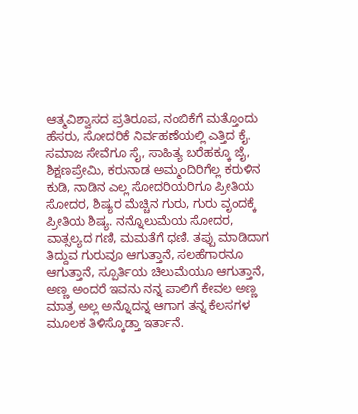ಆತ್ಮವಿಶ್ವಾಸದ ಪ್ರತಿರೂಪ, ನಂಬಿಕೆಗೆ ಮತ್ತೊಂದು ಹೆಸರು, ಸೋದರಿಕೆ ನಿರ್ವಹಣೆಯಲ್ಲಿ ಎತ್ತಿದ ಕೈ. ಸಮಾಜ ಸೇವೆಗೂ ಸೈ, ಸಾಹಿತ್ಯ ಬರೆಹಕ್ಕೂ ಜೈ, ಶಿಕ್ಷಣಪ್ರೇಮಿ, ಕರುನಾಡ ಅಮ್ಮಂದಿರಿಗೆಲ್ಲ ಕರುಳಿನ ಕುಡಿ, ನಾಡಿನ ಎಲ್ಲ ಸೋದರಿಯರಿಗೂ ಪ್ರೀತಿಯ ಸೋದರ, ಶಿಷ್ಯರ ಮೆಚ್ಚಿನ ಗುರು, ಗುರು ವೃಂದಕ್ಕೆ ಪ್ರೀತಿಯ ಶಿಷ್ಯ. ನನ್ನೊಲುಮೆಯ ಸೋದರ, ವಾತ್ಸಲ್ಯದ ಗಣಿ, ಮಮತೆಗೆ ಧಣಿ. ತಪ್ಪು ಮಾಡಿದಾಗ ತಿದ್ದುವ ಗುರುವೂ ಆಗುತ್ತಾನೆ, ಸಲಹೆಗಾರನೂ ಆಗುತ್ತಾನೆ, ಸ್ಪೂರ್ತಿಯ ಚಿಲುಮೆಯೂ ಆಗುತ್ತಾನೆ, ಅಣ್ಣ ಅಂದರೆ ಇವನು ನನ್ನ ಪಾಲಿಗೆ ಕೇವಲ ಅಣ್ಣ ಮಾತ್ರ ಅಲ್ಲ ಅನ್ನೊದನ್ನ ಆಗಾಗ ತನ್ನ ಕೆಲಸಗಳ ಮೂಲಕ ತಿಳಿಸ್ಕೊಡ್ತಾ ಇರ್ತಾನೆ.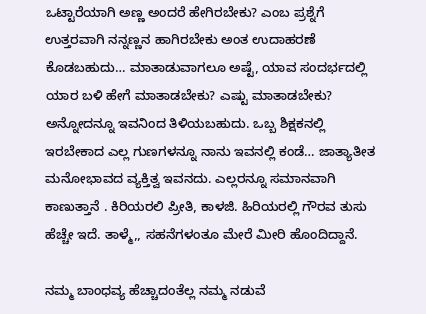ಒಟ್ಟಾರೆಯಾಗಿ ಅಣ್ಣ ಅಂದರೆ ಹೇಗಿರಬೇಕು? ಎಂಬ ಪ್ರಶ್ನೆಗೆ ಉತ್ತರವಾಗಿ ನನ್ನಣ್ಣನ ಹಾಗಿರಬೇಕು ಅಂತ ಉದಾಹರಣೆ ಕೊಡಬಹುದು… ಮಾತಾಡುವಾಗಲೂ ಅಷ್ಟೆ, ಯಾವ ಸಂದರ್ಭದಲ್ಲಿ ಯಾರ ಬಳಿ ಹೇಗೆ ಮಾತಾಡಬೇಕು? ಎಷ್ಟು ಮಾತಾಡಬೇಕು? ಅನ್ನೋದನ್ನೂ ಇವನಿಂದ ತಿಳಿಯಬಹುದು. ಒಬ್ಬ ಶಿಕ್ಷಕನಲ್ಲಿ ಇರಬೇಕಾದ ಎಲ್ಲ ಗುಣಗಳನ್ನೂ ನಾನು ಇವನಲ್ಲಿ ಕಂಡೆ… ಜಾತ್ಯಾತೀತ ಮನೋಭಾವದ ವ್ಯಕ್ತಿತ್ವ ಇವನದು. ಎಲ್ಲರನ್ನೂ ಸಮಾನವಾಗಿ ಕಾಣುತ್ತಾನೆ . ಕಿರಿಯರಲಿ ಪ್ರೀತಿ, ಕಾಳಜಿ. ಹಿರಿಯರಲ್ಲಿ ಗೌರವ ತುಸು ಹೆಚ್ಚೇ ಇದೆ. ತಾಳ್ಮೆ,, ಸಹನೆಗಳಂತೂ ಮೇರೆ ಮೀರಿ ಹೊಂದಿದ್ದಾನೆ.

ನಮ್ಮ ಬಾಂಧವ್ಯ ಹೆಚ್ಚಾದಂತೆಲ್ಲ ನಮ್ಮ ನಡುವೆ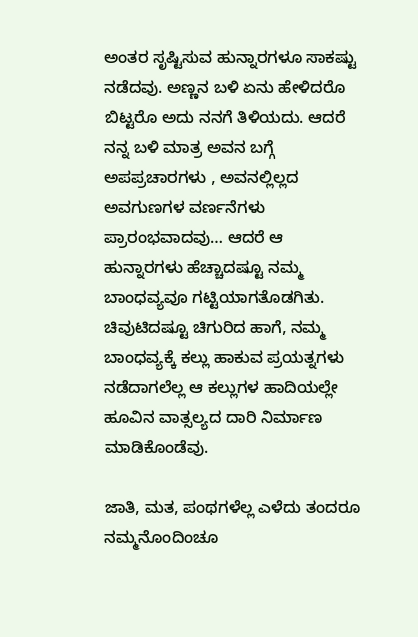ಅಂತರ ಸೃಷ್ಟಿಸುವ ಹುನ್ನಾರಗಳೂ ಸಾಕಷ್ಟು ನಡೆದವು. ಅಣ್ಣನ ಬಳಿ ಏನು ಹೇಳಿದರೊ ಬಿಟ್ಟರೊ ಅದು ನನಗೆ ತಿಳಿಯದು. ಆದರೆ ನನ್ನ ಬಳಿ ಮಾತ್ರ ಅವನ ಬಗ್ಗೆ ಅಪಪ್ರಚಾರಗಳು , ಅವನಲ್ಲಿಲ್ಲದ ಅವಗುಣಗಳ ವರ್ಣನೆಗಳು ಪ್ರಾರಂಭವಾದವು… ಆದರೆ ಆ ಹುನ್ನಾರಗಳು ಹೆಚ್ಚಾದಷ್ಟೂ ನಮ್ಮ ಬಾಂಧವ್ಯವೂ ಗಟ್ಟಿಯಾಗತೊಡಗಿತು. ಚಿವುಟಿದಷ್ಟೂ ಚಿಗುರಿದ ಹಾಗೆ, ನಮ್ಮ ಬಾಂಧವ್ಯಕ್ಕೆ ಕಲ್ಲು ಹಾಕುವ ಪ್ರಯತ್ನಗಳು ನಡೆದಾಗಲೆಲ್ಲ ಆ ಕಲ್ಲುಗಳ ಹಾದಿಯಲ್ಲೇ ಹೂವಿನ ವಾತ್ಸಲ್ಯದ ದಾರಿ ನಿರ್ಮಾಣ ಮಾಡಿಕೊಂಡೆವು.

ಜಾತಿ, ಮತ, ಪಂಥಗಳೆಲ್ಲ ಎಳೆದು ತಂದರೂ ನಮ್ಮನೊಂದಿಂಚೂ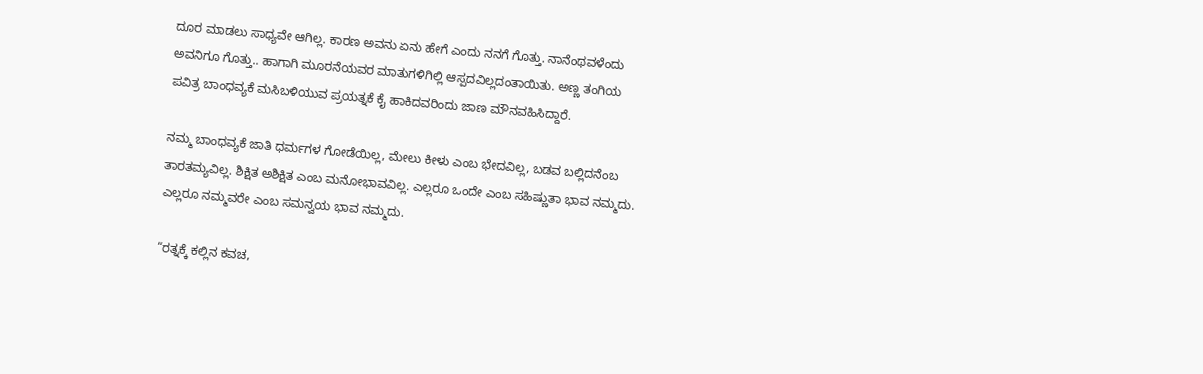ದೂರ ಮಾಡಲು ಸಾಧ್ಯವೇ ಆಗಿಲ್ಲ. ಕಾರಣ ಅವನು ಏನು ಹೇಗೆ ಎಂದು ನನಗೆ ಗೊತ್ತು. ನಾನೆಂಥವಳೆಂದು ಅವನಿಗೂ ಗೊತ್ತು.. ಹಾಗಾಗಿ ಮೂರನೆಯವರ ಮಾತುಗಳಿಗಿಲ್ಲಿ ಆಸ್ಪದವಿಲ್ಲದಂತಾಯಿತು. ಅಣ್ಣ ತಂಗಿಯ ಪವಿತ್ರ ಬಾಂಧವ್ಯಕೆ ಮಸಿಬಳಿಯುವ ಪ್ರಯತ್ನಕೆ ಕೈ ಹಾಕಿದವರಿಂದು ಜಾಣ ಮೌನವಹಿಸಿದ್ದಾರೆ.

ನಮ್ಮ ಬಾಂಧವ್ಯಕೆ ಜಾತಿ ಧರ್ಮಗಳ ಗೋಡೆಯಿಲ್ಲ, ಮೇಲು ಕೀಳು ಎಂಬ ಭೇದವಿಲ್ಲ, ಬಡವ ಬಲ್ಲಿದನೆಂಬ ತಾರತಮ್ಯವಿಲ್ಲ. ಶಿಕ್ಷಿತ ಅಶಿಕ್ಷಿತ ಎಂಬ ಮನೋಭಾವವಿಲ್ಲ. ಎಲ್ಲರೂ ಒಂದೇ ಎಂಬ ಸಹಿಷ್ಣುತಾ ಭಾವ ನಮ್ಮದು. ಎಲ್ಲರೂ ನಮ್ಮವರೇ ಎಂಬ ಸಮನ್ವಯ ಭಾವ ನಮ್ಮದು.

“ರತ್ನಕ್ಕೆ ಕಲ್ಲಿನ ಕವಚ,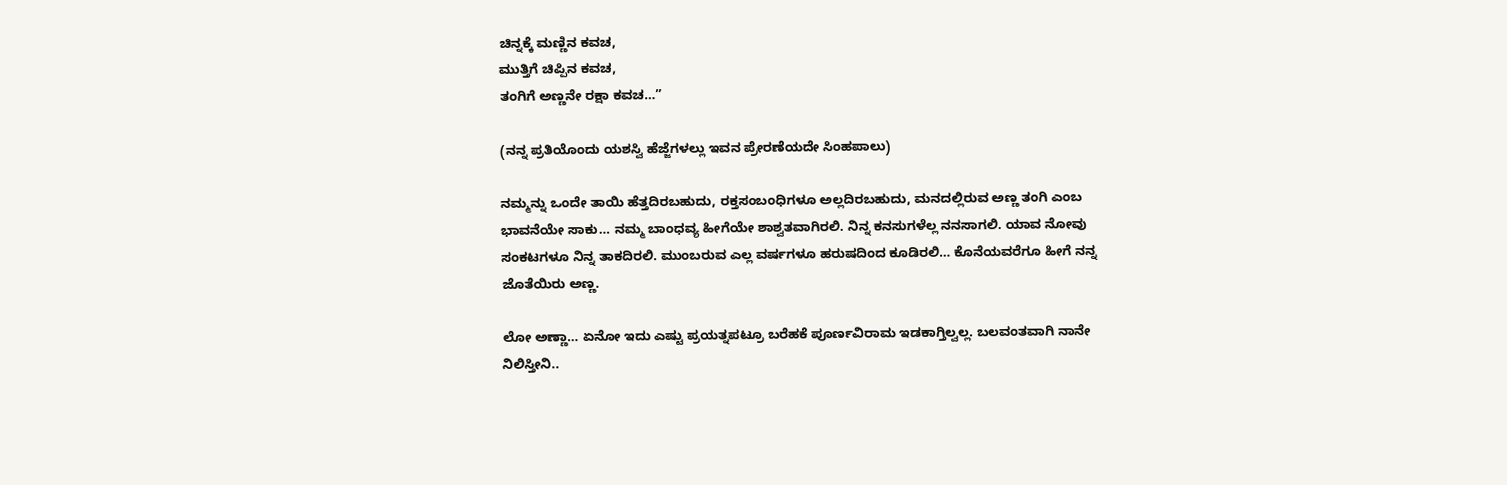ಚಿನ್ನಕ್ಕೆ ಮಣ್ಣಿನ ಕವಚ,
ಮುತ್ತಿಗೆ ಚಿಪ್ಪಿನ ಕವಚ,
ತಂಗಿಗೆ ಅಣ್ಣನೇ ರಕ್ಷಾ ಕವಚ…”

(ನನ್ನ ಪ್ರತಿಯೊಂದು ಯಶಸ್ವಿ ಹೆಜ್ಜೆಗಳಲ್ಲು ಇವನ ಪ್ರೇರಣೆಯದೇ ಸಿಂಹಪಾಲು)

ನಮ್ಮನ್ನು ಒಂದೇ ತಾಯಿ ಹೆತ್ತದಿರಬಹುದು, ರಕ್ತಸಂಬಂಧಿಗಳೂ ಅಲ್ಲದಿರಬಹುದು, ಮನದಲ್ಲಿರುವ ಅಣ್ಣ ತಂಗಿ ಎಂಬ ಭಾವನೆಯೇ ಸಾಕು… ನಮ್ಮ ಬಾಂಧವ್ಯ ಹೀಗೆಯೇ ಶಾಶ್ವತವಾಗಿರಲಿ. ನಿನ್ನ ಕನಸುಗಳೆಲ್ಲ ನನಸಾಗಲಿ. ಯಾವ ನೋವು ಸಂಕಟಗಳೂ ನಿನ್ನ ತಾಕದಿರಲಿ. ಮುಂಬರುವ ಎಲ್ಲ ವರ್ಷಗಳೂ ಹರುಷದಿಂದ ಕೂಡಿರಲಿ… ಕೊನೆಯವರೆಗೂ ಹೀಗೆ ನನ್ನ ಜೊತೆಯಿರು ಅಣ್ಣ.

ಲೋ ಅಣ್ಣಾ… ಏನೋ ಇದು ಎಷ್ಟು ಪ್ರಯತ್ನಪಟ್ರೂ ಬರೆಹಕೆ ಪೂರ್ಣವಿರಾಮ ಇಡಕಾಗ್ತಿಲ್ವಲ್ಲ. ಬಲವಂತವಾಗಿ ನಾನೇ ನಿಲಿಸ್ತೀನಿ..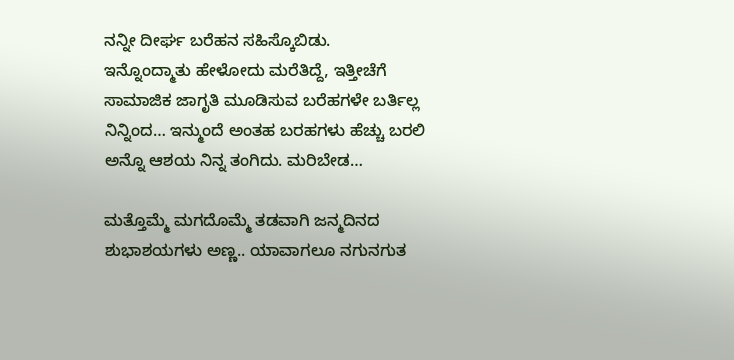ನನ್ನೀ ದೀರ್ಘ ಬರೆಹನ ಸಹಿಸ್ಕೊಬಿಡು.
ಇನ್ನೊಂದ್ಮಾತು ಹೇಳೋದು ಮರೆತಿದ್ದೆ, ಇತ್ತೀಚೆಗೆ ಸಾಮಾಜಿಕ ಜಾಗೃತಿ ಮೂಡಿಸುವ ಬರೆಹಗಳೇ ಬರ್ತಿಲ್ಲ ನಿನ್ನಿಂದ… ಇನ್ಮುಂದೆ ಅಂತಹ ಬರಹಗಳು ಹೆಚ್ಚು ಬರಲಿ ಅನ್ನೊ ಆಶಯ ನಿನ್ನ ತಂಗಿದು. ಮರಿಬೇಡ…

ಮತ್ತೊಮ್ಮೆ ಮಗದೊಮ್ಮೆ ತಡವಾಗಿ ಜನ್ಮದಿನದ ಶುಭಾಶಯಗಳು ಅಣ್ಣ.. ಯಾವಾಗಲೂ ನಗುನಗುತ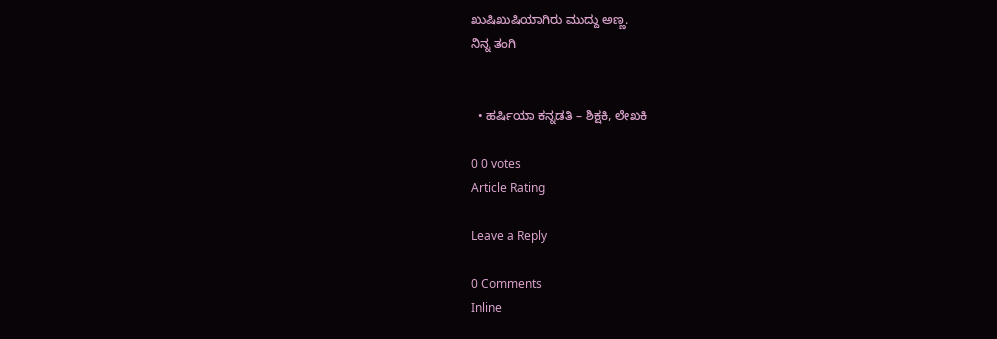ಖುಷಿಖುಷಿಯಾಗಿರು ಮುದ್ದು ಅಣ್ಣ.
ನಿನ್ನ ತಂಗಿ


  • ಹರ್ಷಿಯಾ ಕನ್ನಡತಿ – ಶಿಕ್ಷಕಿ, ಲೇಖಕಿ

0 0 votes
Article Rating

Leave a Reply

0 Comments
Inline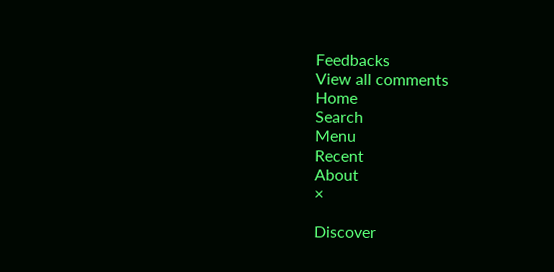Feedbacks
View all comments
Home
Search
Menu
Recent
About
×

Discover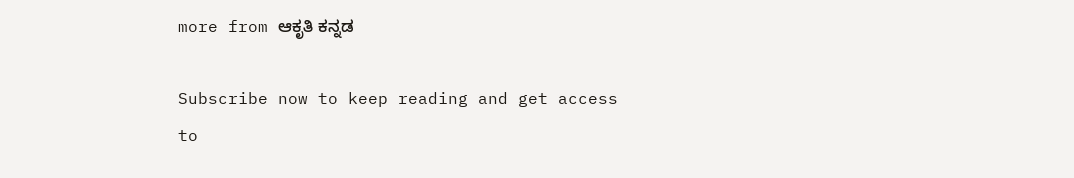more from ಆಕೃತಿ ಕನ್ನಡ

Subscribe now to keep reading and get access to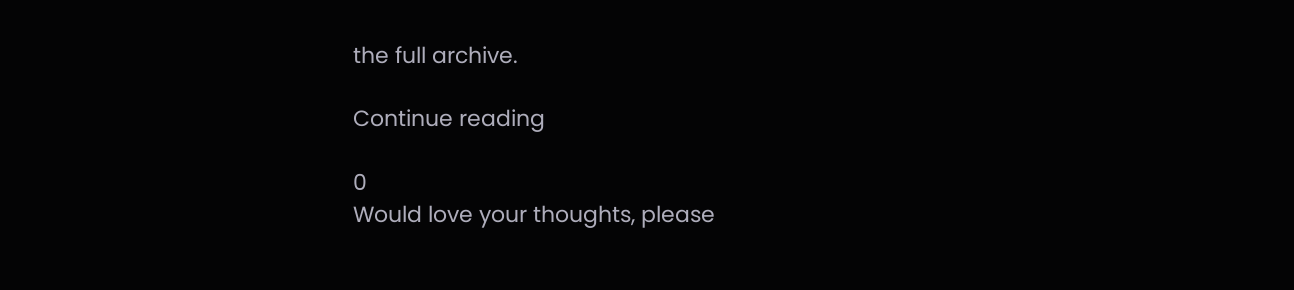the full archive.

Continue reading

0
Would love your thoughts, please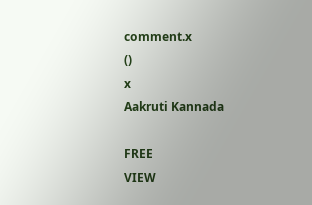comment.x
()
x
Aakruti Kannada

FREE
VIEW